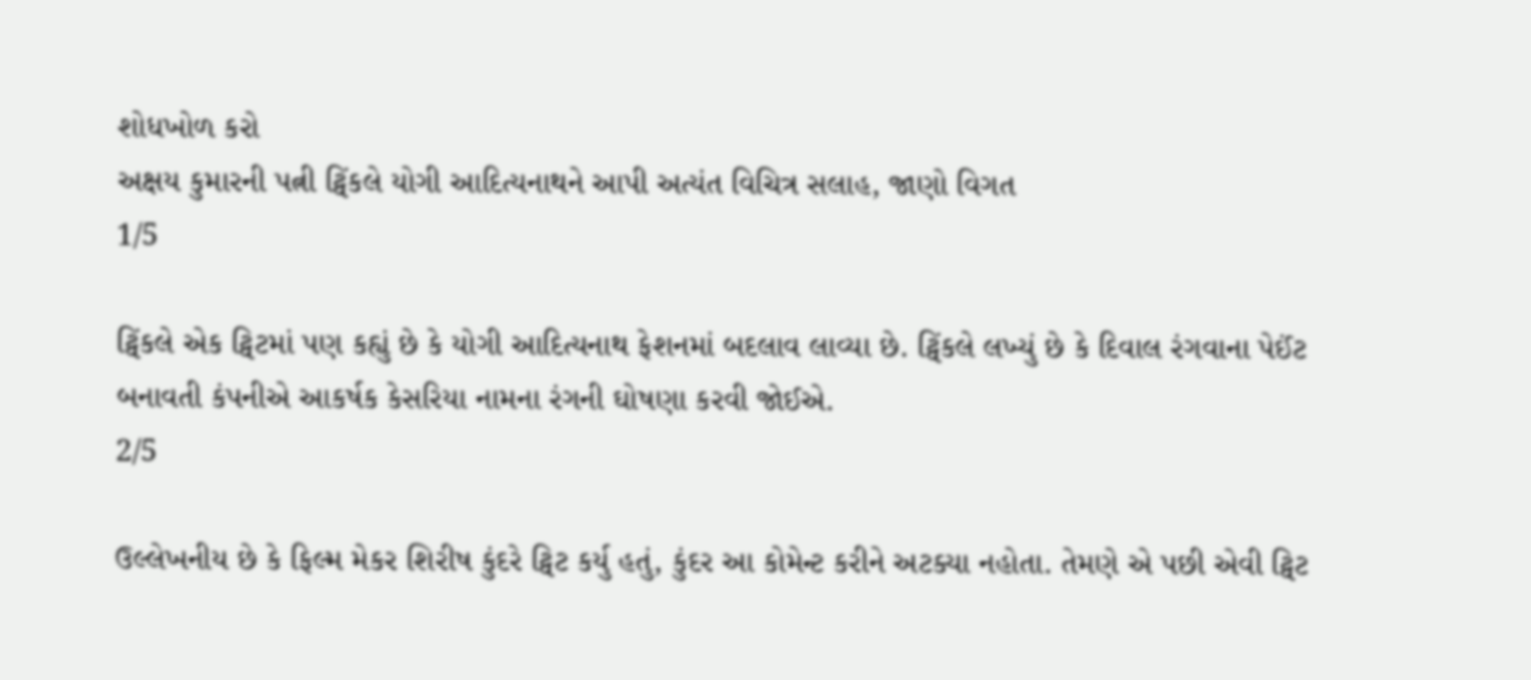શોધખોળ કરો
અક્ષય કુમારની પત્ની ટ્વિંકલે યોગી આદિત્યનાથને આપી અત્યંત વિચિત્ર સલાહ, જાણો વિગત
1/5

ટ્વિંકલે એક ટ્વિટમાં પણ કહ્યું છે કે યોગી આદિત્યનાથ ફેશનમાં બદલાવ લાવ્યા છે. ટ્વિંકલે લખ્યું છે કે દિવાલ રંગવાના પેઈંટ બનાવતી કંપનીએ આકર્ષક કેસરિયા નામના રંગની ઘોષણા કરવી જોઈએ.
2/5

ઉલ્લેખનીય છે કે ફિલ્મ મેકર શિરીષ કુંદરે ટ્વિટ કર્યુ હતું, કુંદર આ કોમેન્ટ કરીને અટક્યા નહોતા. તેમણે એ પછી એવી ટ્વિટ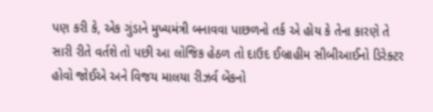પણ કરી કે, એક ગુંડાને મુખ્યમંત્રી બનાવવા પાછળનો તર્ક એ હોય કે તેના કારણે તે સારી રીતે વર્તશે તો પછી આ લોજિક હેઠળ તો દાઉદ ઈબ્રાહીમ સીબીઆઈનો ડિરેક્ટર હોવો જોઈએ અને વિજય માલયા રીઝર્વ બેંકનો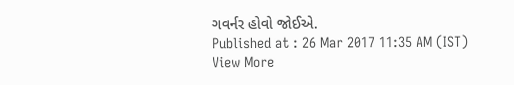ગવર્નર હોવો જોઈએ.
Published at : 26 Mar 2017 11:35 AM (IST)
View More